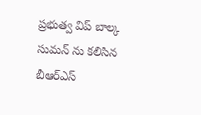ప్రభుత్వ విప్ బాల్క సుమన్ ను కలిసిన బీఆర్ఎస్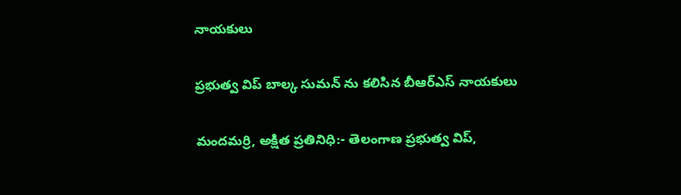నాయకులు

ప్రభుత్వ విప్ బాల్క సుమన్ ను కలిసిన బీఆర్ఎస్ నాయకులు

మందమర్రి, అక్షిత ప్రతినిధి:- తెలంగాణ ప్రభుత్వ విప్,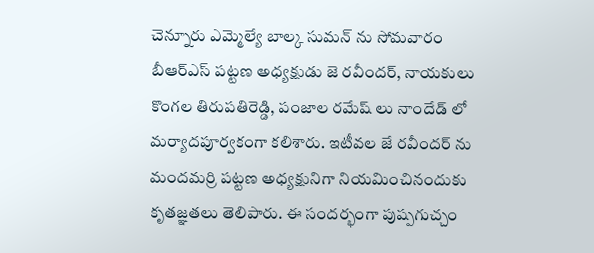చెన్నూరు ఎమ్మెల్యే బాల్క సుమన్ ను సోమవారం బీఆర్ఎస్ పట్టణ అధ్యక్షుడు జె రవీందర్, నాయకులు కొంగల తిరుపతిరెడ్డి, పంజాల రమేష్ లు నాందేడ్ లో మర్యాదపూర్వకంగా కలిశారు. ఇటీవల జే రవీందర్ ను మందమర్రి పట్టణ అధ్యక్షునిగా నియమించినందుకు కృతజ్ఞతలు తెలిపారు. ఈ సందర్భంగా పుష్పగుచ్చం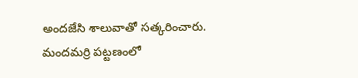అందజేసి శాలువాతో సత్కరించారు. మందమర్రి పట్టణంలో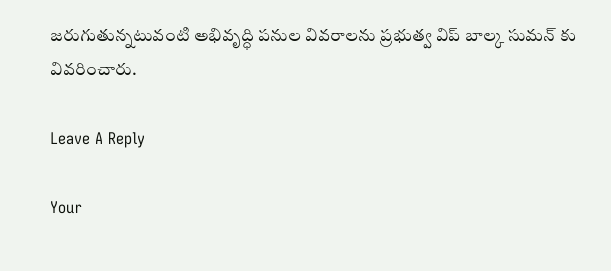జరుగుతున్నటువంటి అభివృద్ధి పనుల వివరాలను ప్రభుత్వ విప్ బాల్క సుమన్ కు వివరించారు.

Leave A Reply

Your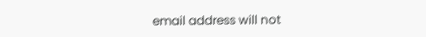email address will not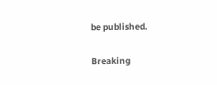be published.

Breaking